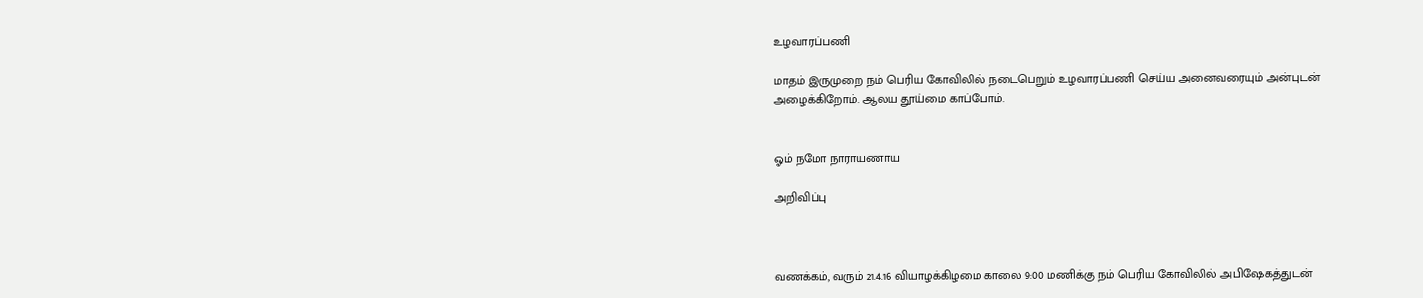உழவாரப்பணி

மாதம் இருமுறை நம் பெரிய கோவிலில் நடைபெறும் உழவாரப்பணி செய்ய அனைவரையும் அன்புடன் அழைக்கிறோம். ஆலய தூய்மை காப்போம்.


ஓம் நமோ நாராயணாய

அறிவிப்பு



வணக்கம், வரும் 21.4.16 வியாழக்கிழமை காலை 9:00 மணிக்கு நம் பெரிய கோவிலில் அபிஷேகத்துடன்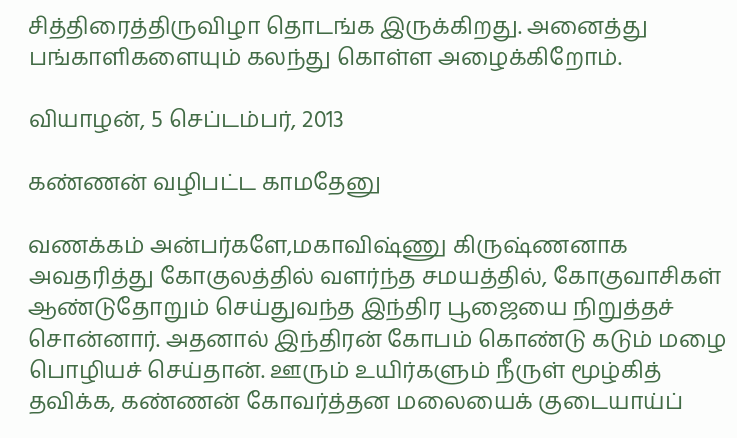சித்திரைத்திருவிழா தொடங்க இருக்கிறது. அனைத்து பங்காளிகளையும் கலந்து கொள்ள அழைக்கிறோம்.

வியாழன், 5 செப்டம்பர், 2013

கண்ணன் வழிபட்ட காமதேனு

வணக்கம் அன்பர்களே,மகாவிஷ்ணு கிருஷ்ணனாக அவதரித்து கோகுலத்தில் வளர்ந்த சமயத்தில், கோகுவாசிகள் ஆண்டுதோறும் செய்துவந்த இந்திர பூஜையை நிறுத்தச் சொன்னார். அதனால் இந்திரன் கோபம் கொண்டு கடும் மழை பொழியச் செய்தான். ஊரும் உயிர்களும் நீருள் மூழ்கித் தவிக்க, கண்ணன் கோவர்த்தன மலையைக் குடையாய்ப்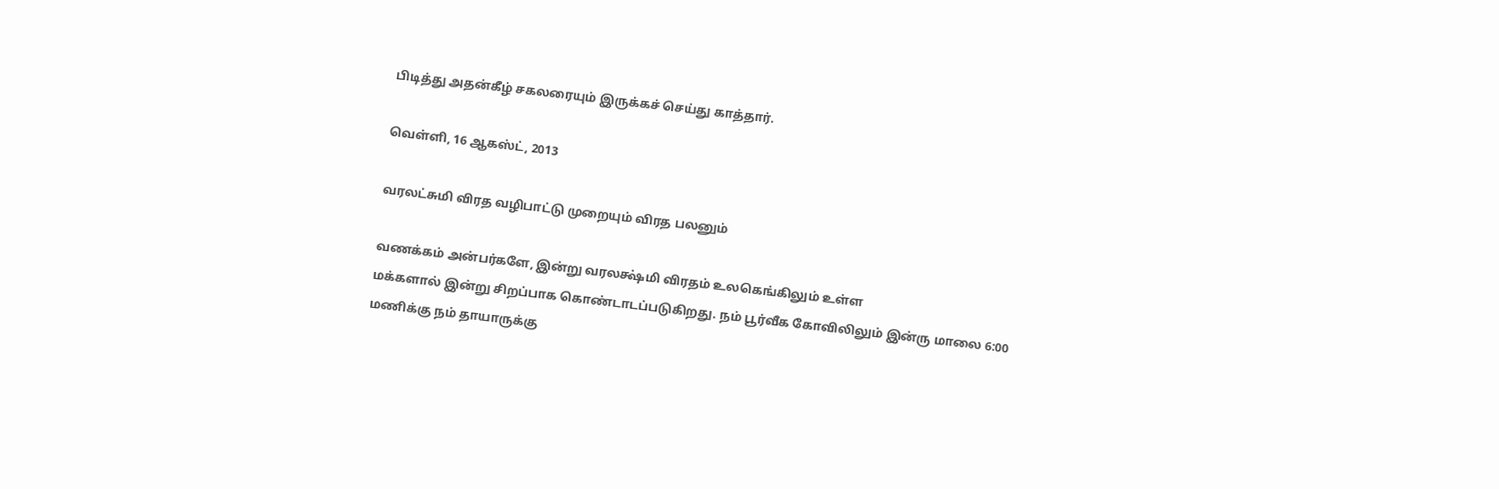பிடித்து அதன்கீழ் சகலரையும் இருக்கச் செய்து காத்தார்.

வெள்ளி, 16 ஆகஸ்ட், 2013

வரலட்சுமி விரத வழிபாட்டு முறையும் விரத பலனும்

வணக்கம் அன்பர்களே, இன்று வரலக்ஷ்மி விரதம் உலகெங்கிலும் உள்ள
மக்களால் இன்று சிறப்பாக கொண்டாடப்படுகிறது. நம் பூர்வீக கோவிலிலும் இன்ரு மாலை 6:00 மணிக்கு நம் தாயாருக்கு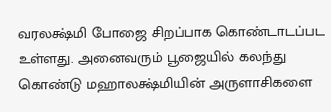வரலக்ஷ்மி போஜை சிறப்பாக கொண்டாடப்பட உள்ளது. அனைவரும் பூஜையில் கலந்து கொண்டு மஹாலக்ஷ்மியின் அருளாசிகளை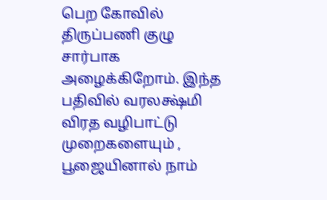பெற கோவில் திருப்பணி குழு சார்பாக அழைக்கிறோம். இந்த பதிவில் வரலக்ஷ்மி விரத வழிபாட்டு முறைகளையும் ,  பூஜையினால் நாம்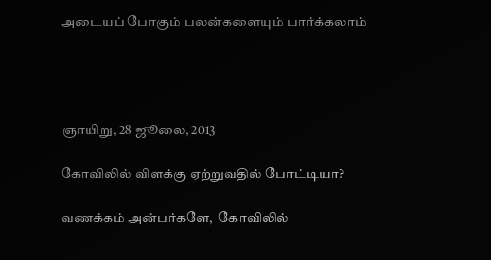அடையப் போகும் பலன்களையும் பார்க்கலாம்




ஞாயிறு, 28 ஜூலை, 2013

கோவிலில் விளக்கு ஏற்றுவதில் போட்டியா?

வணக்கம் அன்பர்களே,  கோவிலில்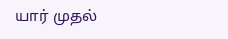யார் முதல்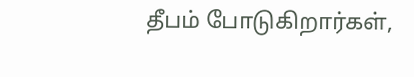தீபம் போடுகிறார்கள்,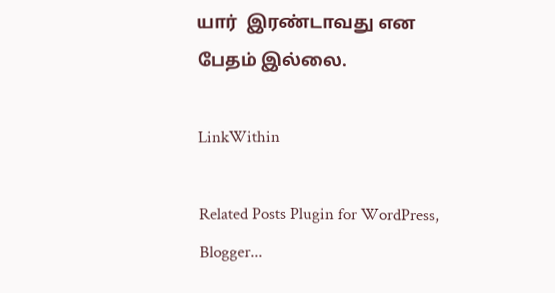யார்  இரண்டாவது என பேதம் இல்லை.

LinkWithin

Related Posts Plugin for WordPress, Blogger...